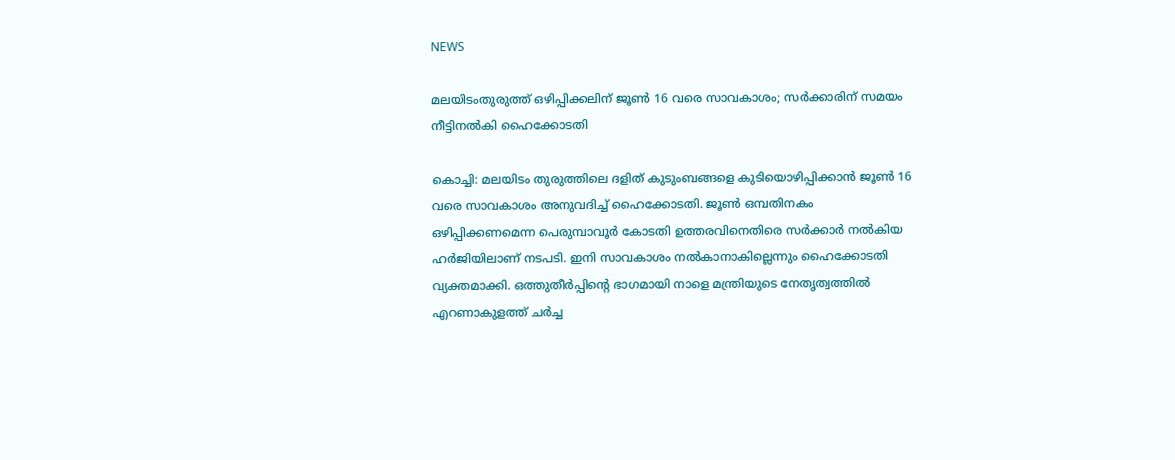NEWS

മലയിടംതുരുത്ത് ഒഴിപ്പിക്കലിന് ജൂൺ 16 വരെ സാവകാശം; സർക്കാരിന് സമയം നീട്ടിനൽകി ഹൈക്കോടതി

കൊച്ചി: മലയിടം തുരുത്തിലെ ദളിത് കുടുംബങ്ങളെ കുടിയൊഴിപ്പിക്കാൻ ജൂൺ 16 വരെ സാവകാശം അനുവദിച്ച് ഹൈക്കോടതി. ജൂൺ ഒമ്പതിനകം ഒഴിപ്പിക്കണമെന്ന പെരുമ്പാവൂർ കോടതി ഉത്തരവിനെതിരെ സർക്കാർ നൽകിയ ഹർജിയിലാണ് നടപടി. ഇനി സാവകാശം നൽകാനാകില്ലെന്നും ഹൈക്കോടതി വ്യക്തമാക്കി. ഒത്തുതീർപ്പിന്റെ ഭാഗമായി നാളെ മന്ത്രിയുടെ നേതൃത്വത്തിൽ എറണാകുളത്ത് ചർച്ച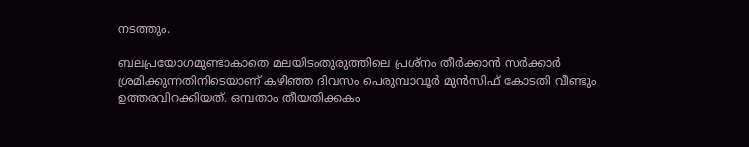നടത്തും.

ബലപ്രയോഗമുണ്ടാകാതെ മലയിടംതുരുത്തിലെ പ്രശ്‌നം തീർക്കാൻ സർക്കാർ ശ്രമിക്കുന്നതിനിടെയാണ് കഴിഞ്ഞ ദിവസം പെരുമ്പാവൂർ മുൻസിഫ് കോടതി വീണ്ടും ഉത്തരവിറക്കിയത്. ഒമ്പതാം തീയതിക്കകം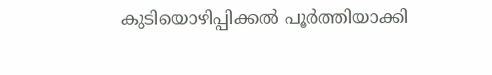കുടിയൊഴിപ്പിക്കൽ പൂർത്തിയാക്കി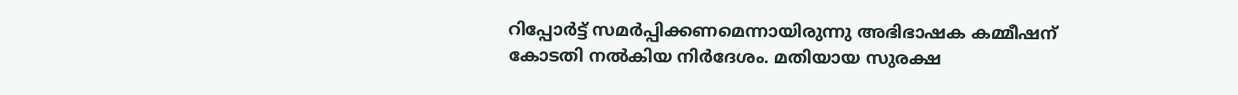റിപ്പോർട്ട് സമർപ്പിക്കണമെന്നായിരുന്നു അഭിഭാഷക കമ്മീഷന് കോടതി നൽകിയ നിർദേശം. മതിയായ സുരക്ഷ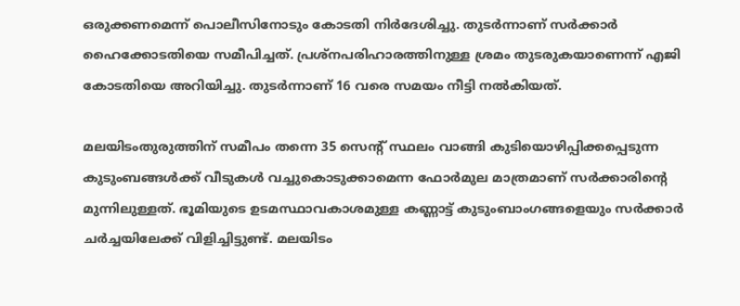ഒരുക്കണമെന്ന് പൊലീസിനോടും കോടതി നിർദേശിച്ചു. തുടർന്നാണ് സർക്കാർ ഹൈക്കോടതിയെ സമീപിച്ചത്. പ്രശ്‌നപരിഹാരത്തിനുള്ള ശ്രമം തുടരുകയാണെന്ന് എജി കോടതിയെ അറിയിച്ചു. തുടർന്നാണ് 16 വരെ സമയം നീട്ടി നൽകിയത്.

മലയിടംതുരുത്തിന് സമീപം തന്നെ 35 സെന്റ് സ്ഥലം വാങ്ങി കുടിയൊഴിപ്പിക്കപ്പെടുന്ന കുടുംബങ്ങൾക്ക് വീടുകൾ വച്ചുകൊടുക്കാമെന്ന ഫോർമുല മാത്രമാണ് സർക്കാരിന്റെ മുന്നിലുള്ളത്. ഭൂമിയുടെ ഉടമസ്ഥാവകാശമുള്ള കണ്ണാട്ട് കുടുംബാംഗങ്ങളെയും സർക്കാർ ചർച്ചയിലേക്ക് വിളിച്ചിട്ടുണ്ട്. മലയിടം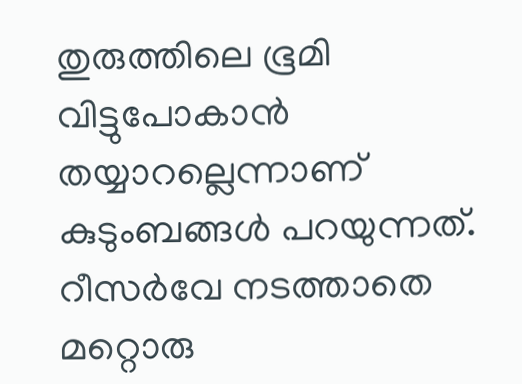തുരുത്തിലെ ഭൂമി വിട്ടുപോകാൻ തയ്യാറല്ലെന്നാണ് കുടുംബങ്ങൾ പറയുന്നത്. റീസർവേ നടത്താതെ മറ്റൊരു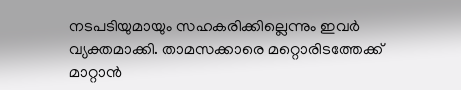നടപടിയുമായും സഹകരിക്കില്ലെന്നും ഇവർ വ്യക്തമാക്കി. താമസക്കാരെ മറ്റൊരിടത്തേക്ക് മാറ്റാൻ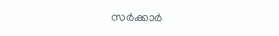സർക്കാർ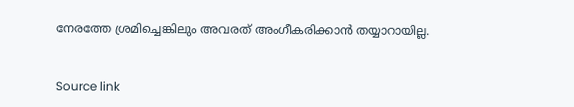നേരത്തേ ശ്രമിച്ചെങ്കിലും അവരത് അംഗീകരിക്കാൻ തയ്യാറായില്ല.


Source link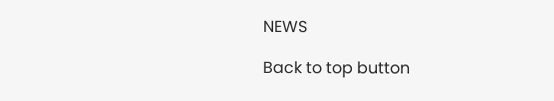NEWS

Back to top button